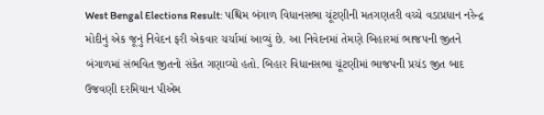West Bengal Elections Result: પશ્ચિમ બંગાળ વિધાનસભા ચૂંટણીની મતગણતરી વચ્ચે વડાપ્રધાન નરેન્દ્ર મોદીનું એક જૂનું નિવેદન ફરી એકવાર ચર્ચામાં આવ્યું છે. આ નિવેદનમાં તેમણે બિહારમાં ભાજપની જીતને બંગાળમાં સંભવિત જીતનો સંકેત ગણાવ્યો હતો. બિહાર વિધાનસભા ચૂંટણીમાં ભાજપની પ્રચંડ જીત બાદ ઉજવણી દરમિયાન પીએમ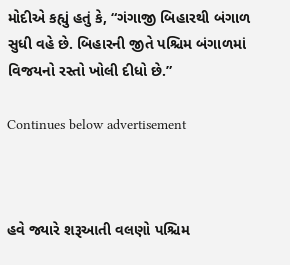મોદીએ કહ્યું હતું કે, “ગંગાજી બિહારથી બંગાળ સુધી વહે છે. બિહારની જીતે પશ્ચિમ બંગાળમાં વિજયનો રસ્તો ખોલી દીધો છે.”

Continues below advertisement



હવે જ્યારે શરૂઆતી વલણો પશ્ચિમ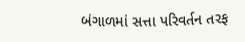બંગાળમાં સત્તા પરિવર્તન તરફ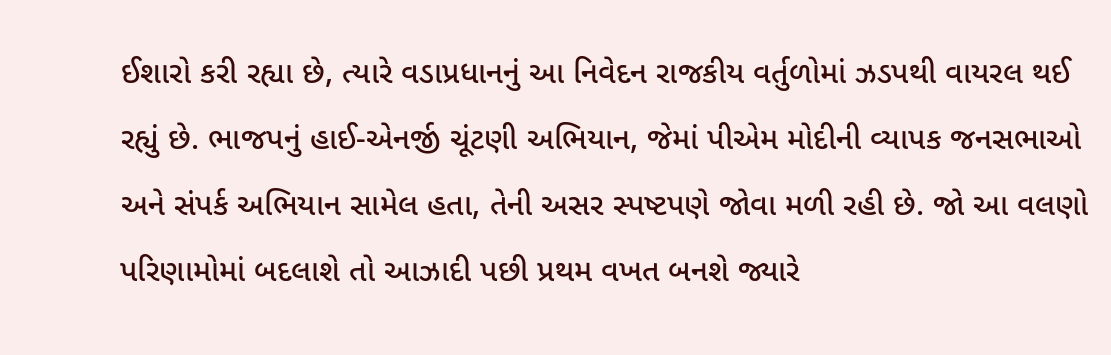ઈશારો કરી રહ્યા છે, ત્યારે વડાપ્રધાનનું આ નિવેદન રાજકીય વર્તુળોમાં ઝડપથી વાયરલ થઈ રહ્યું છે. ભાજપનું હાઈ-એનર્જી ચૂંટણી અભિયાન, જેમાં પીએમ મોદીની વ્યાપક જનસભાઓ અને સંપર્ક અભિયાન સામેલ હતા, તેની અસર સ્પષ્ટપણે જોવા મળી રહી છે. જો આ વલણો પરિણામોમાં બદલાશે તો આઝાદી પછી પ્રથમ વખત બનશે જ્યારે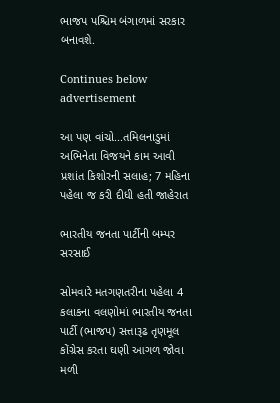ભાજપ પશ્ચિમ બંગાળમાં સરકાર બનાવશે.

Continues below advertisement

આ પણ વાંચો...તમિલનાડુમાં અભિનેતા વિજયને કામ આવી પ્રશાંત કિશોરની સલાહ; 7 મહિના પહેલા જ કરી દીધી હતી જાહેરાત

ભારતીય જનતા પાર્ટીની બમ્પર સરસાઈ

સોમવારે મતગણતરીના પહેલા 4 કલાકના વલણોમાં ભારતીય જનતા પાર્ટી (ભાજપ) સત્તારૂઢ તૃણમૂલ કોંગ્રેસ કરતા ઘણી આગળ જોવા મળી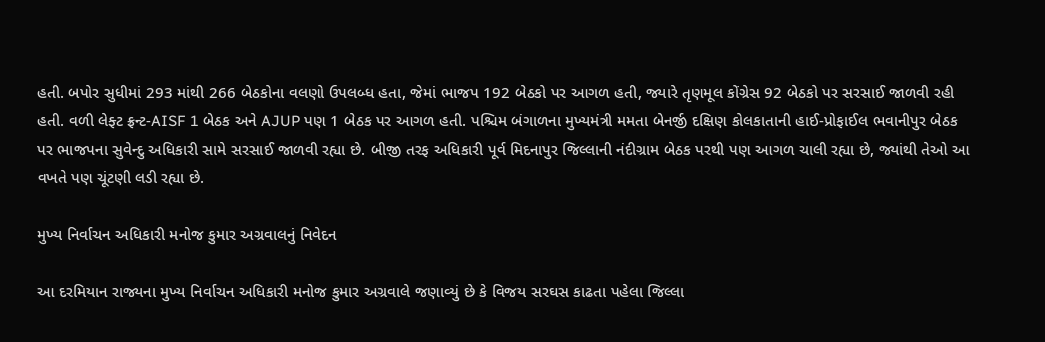હતી. બપોર સુધીમાં 293 માંથી 266 બેઠકોના વલણો ઉપલબ્ધ હતા, જેમાં ભાજપ 192 બેઠકો પર આગળ હતી, જ્યારે તૃણમૂલ કોંગ્રેસ 92 બેઠકો પર સરસાઈ જાળવી રહી હતી. વળી લેફ્ટ ફ્રન્ટ-AISF 1 બેઠક અને AJUP પણ 1 બેઠક પર આગળ હતી. પશ્ચિમ બંગાળના મુખ્યમંત્રી મમતા બેનર્જી દક્ષિણ કોલકાતાની હાઈ-પ્રોફાઈલ ભવાનીપુર બેઠક પર ભાજપના સુવેન્દુ અધિકારી સામે સરસાઈ જાળવી રહ્યા છે. બીજી તરફ અધિકારી પૂર્વ મિદનાપુર જિલ્લાની નંદીગ્રામ બેઠક પરથી પણ આગળ ચાલી રહ્યા છે, જ્યાંથી તેઓ આ વખતે પણ ચૂંટણી લડી રહ્યા છે.

મુખ્ય નિર્વાચન અધિકારી મનોજ કુમાર અગ્રવાલનું નિવેદન

આ દરમિયાન રાજ્યના મુખ્ય નિર્વાચન અધિકારી મનોજ કુમાર અગ્રવાલે જણાવ્યું છે કે વિજય સરઘસ કાઢતા પહેલા જિલ્લા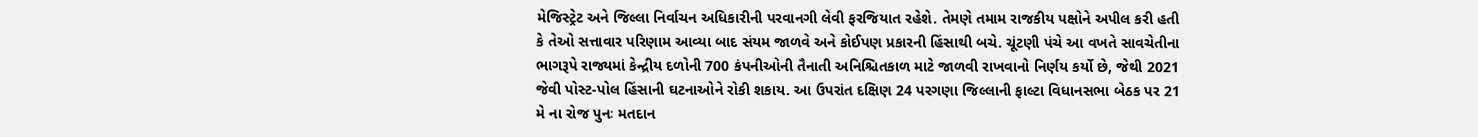મેજિસ્ટ્રેટ અને જિલ્લા નિર્વાચન અધિકારીની પરવાનગી લેવી ફરજિયાત રહેશે. તેમણે તમામ રાજકીય પક્ષોને અપીલ કરી હતી કે તેઓ સત્તાવાર પરિણામ આવ્યા બાદ સંયમ જાળવે અને કોઈપણ પ્રકારની હિંસાથી બચે. ચૂંટણી પંચે આ વખતે સાવચેતીના ભાગરૂપે રાજ્યમાં કેન્દ્રીય દળોની 700 કંપનીઓની તૈનાતી અનિશ્ચિતકાળ માટે જાળવી રાખવાનો નિર્ણય કર્યો છે, જેથી 2021 જેવી પોસ્ટ-પોલ હિંસાની ઘટનાઓને રોકી શકાય. આ ઉપરાંત દક્ષિણ 24 પરગણા જિલ્લાની ફાલ્ટા વિધાનસભા બેઠક પર 21 મે ના રોજ પુનઃ મતદાન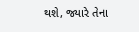થશે, જ્યારે તેના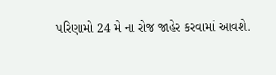પરિણામો 24 મે ના રોજ જાહેર કરવામાં આવશે.